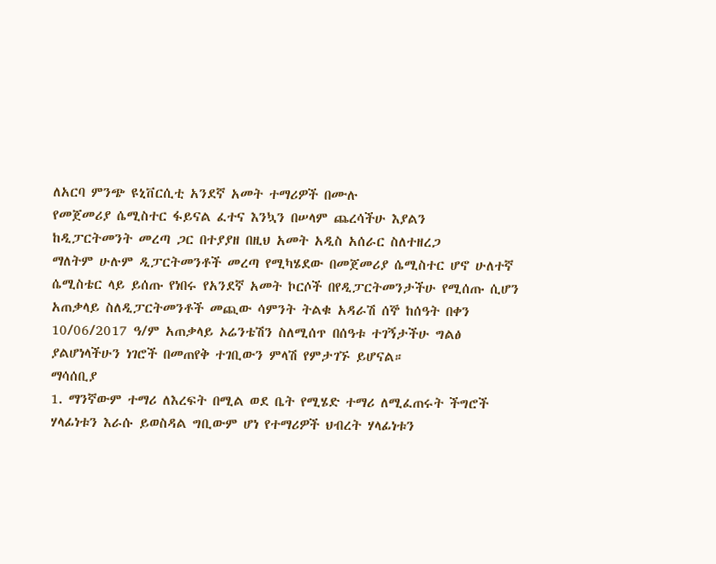ለአርባ ምንጭ ዩኒቨርሲቲ አንደኛ አመት ተማሪዎች በሙሉ
የመጀመሪያ ሴሚስተር ፋይናል ፈተና እንኳን በሠላም ጨረሳችሁ እያልን
ከዲፓርትመንት መረጣ ጋር በተያያዘ በዚህ አመት አዲስ አሰራር ስለተዘረጋ
ማለትም ሁሉም ዲፓርትመንቶች መረጣ የሚካሄደው በመጀመሪያ ሴሚስተር ሆኖ ሁለተኛ ሴሚስቴር ላይ ይሰጡ የነበሩ የአንደኛ አመት ኮርሶች በየዲፓርትመንታችሁ የሚሰጡ ሲሆን
አጠቃላይ ስለዲፓርትመንቶች መጪው ሳምንት ትልቁ አዳራሽ ሰኞ ከሰዓት በቀን 10/06/2017 ዓ/ም አጠቃላይ ኦሬንቴሽን ስለሚሰጥ በሰዓቱ ተገኝታችሁ ግልፅ ያልሆነላችሁን ነገሮች በመጠየቅ ተገቢውን ምላሽ የምታገኙ ይሆናል።
ማሳሰቢያ
1. ማንኛውም ተማሪ ለእረፍት በሚል ወደ ቤት የሚሄድ ተማሪ ለሚፈጠሩት ችግሮች ሃላፊነቱን እራሱ ይወስዳል ግቢውም ሆነ የተማሪዎች ህብረት ሃላፊነቱን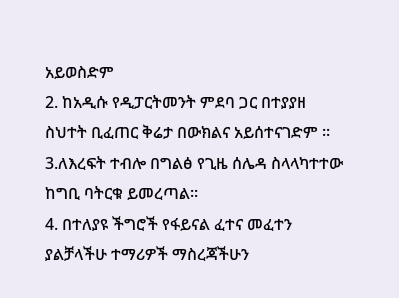አይወስድም
2. ከአዲሱ የዲፓርትመንት ምደባ ጋር በተያያዘ ስህተት ቢፈጠር ቅሬታ በውክልና አይሰተናገድም ።
3.ለእረፍት ተብሎ በግልፅ የጊዜ ሰሌዳ ስላላካተተው ከግቢ ባትርቁ ይመረጣል።
4. በተለያዩ ችግሮች የፋይናል ፈተና መፈተን ያልቻላችሁ ተማሪዎች ማስረጃችሁን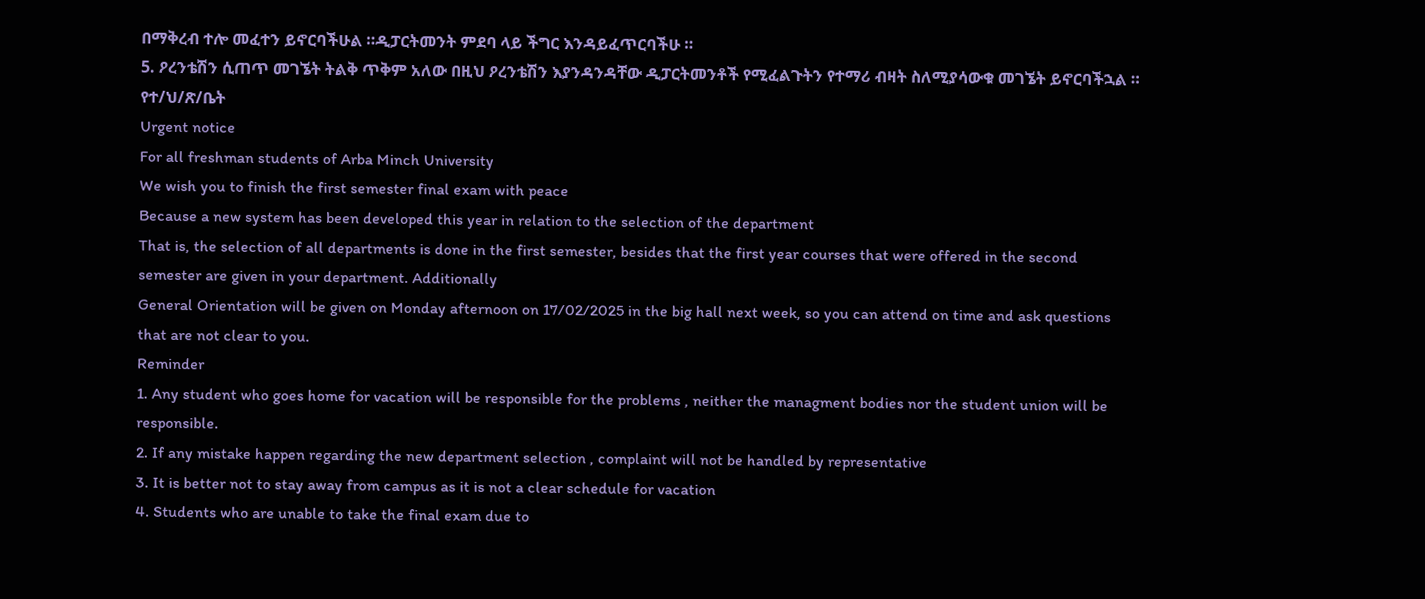በማቅረብ ተሎ መፈተን ይኖርባችሁል ።ዲፓርትመንት ምደባ ላይ ችግር እንዳይፈጥርባችሁ ።
5. ዖረንቴሽን ሲጠጥ መገኜት ትልቅ ጥቅም አለው በዚህ ዖረንቴሽን እያንዳንዳቸው ዲፓርትመንቶች የሚፈልጉትን የተማሪ ብዛት ስለሚያሳውቁ መገኜት ይኖርባችኋል ።
የተ/ህ/ጽ/ቤት
Urgent notice
For all freshman students of Arba Minch University
We wish you to finish the first semester final exam with peace
Because a new system has been developed this year in relation to the selection of the department
That is, the selection of all departments is done in the first semester, besides that the first year courses that were offered in the second semester are given in your department. Additionally
General Orientation will be given on Monday afternoon on 17/02/2025 in the big hall next week, so you can attend on time and ask questions that are not clear to you.
Reminder
1. Any student who goes home for vacation will be responsible for the problems , neither the managment bodies nor the student union will be responsible.
2. If any mistake happen regarding the new department selection , complaint will not be handled by representative
3. It is better not to stay away from campus as it is not a clear schedule for vacation
4. Students who are unable to take the final exam due to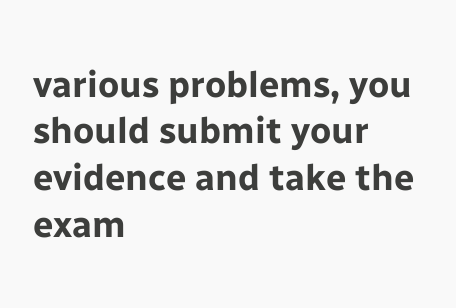various problems, you should submit your evidence and take the exam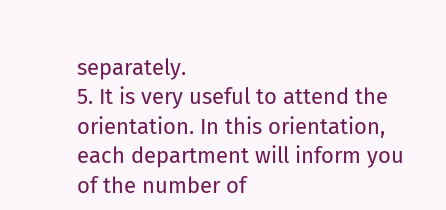separately.
5. It is very useful to attend the orientation. In this orientation, each department will inform you of the number of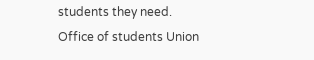students they need.
Office of students Union